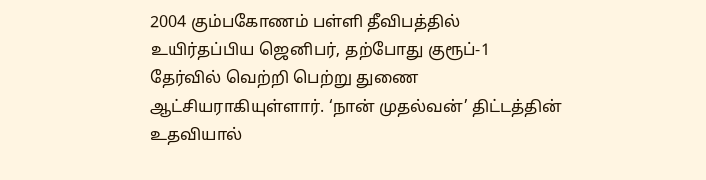2004 கும்பகோணம் பள்ளி தீவிபத்தில் உயிர்தப்பிய ஜெனிபர், தற்போது குரூப்-1 தேர்வில் வெற்றி பெற்று துணை ஆட்சியராகியுள்ளார். ‘நான் முதல்வன்’ திட்டத்தின் உதவியால்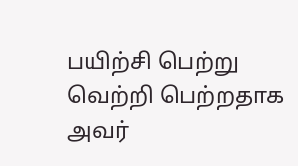பயிற்சி பெற்று வெற்றி பெற்றதாக அவர்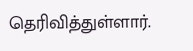தெரிவித்துள்ளார்.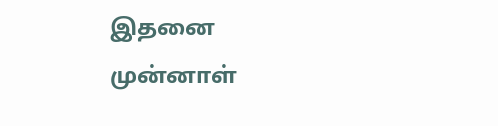இதனை முன்னாள்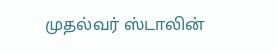முதல்வர் ஸ்டாலின்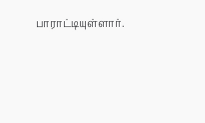பாராட்டியுள்ளார்.